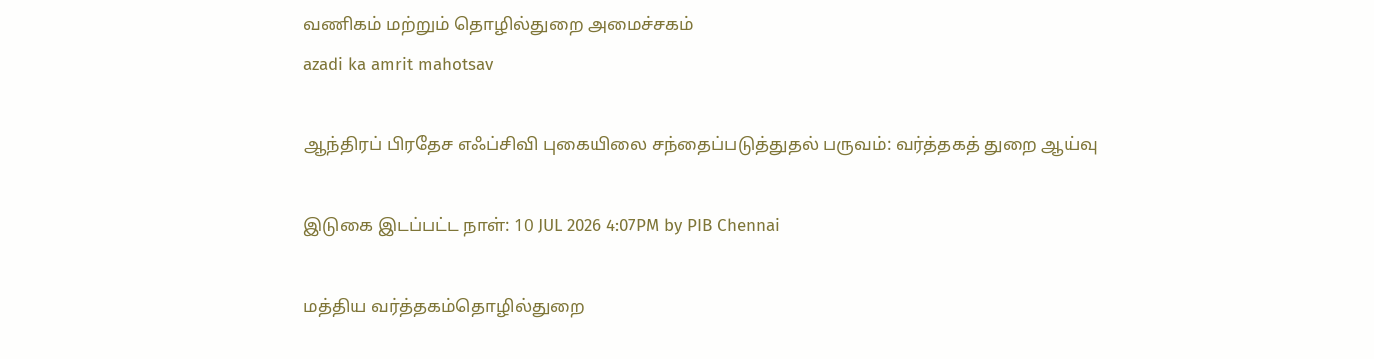வணிகம் மற்றும் தொழில்துறை அமைச்சகம்
azadi ka amrit mahotsav

ஆந்திரப் பிரதேச எஃப்சிவி புகையிலை சந்தைப்படுத்துதல் பருவம்: வர்த்தகத் துறை ஆய்வு

இடுகை இடப்பட்ட நாள்: 10 JUL 2026 4:07PM by PIB Chennai

மத்திய வர்த்தகம்தொழில்துறை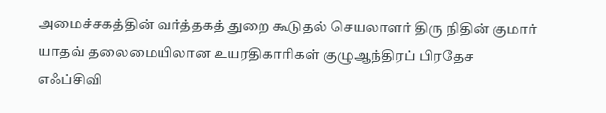அமைச்சகத்தின் வர்த்தகத் துறை கூடுதல் செயலாளர் திரு நிதின் குமார் யாதவ் தலைமையிலான உயரதிகாரிகள் குழுஆந்திரப் பிரதேச எஃப்சிவி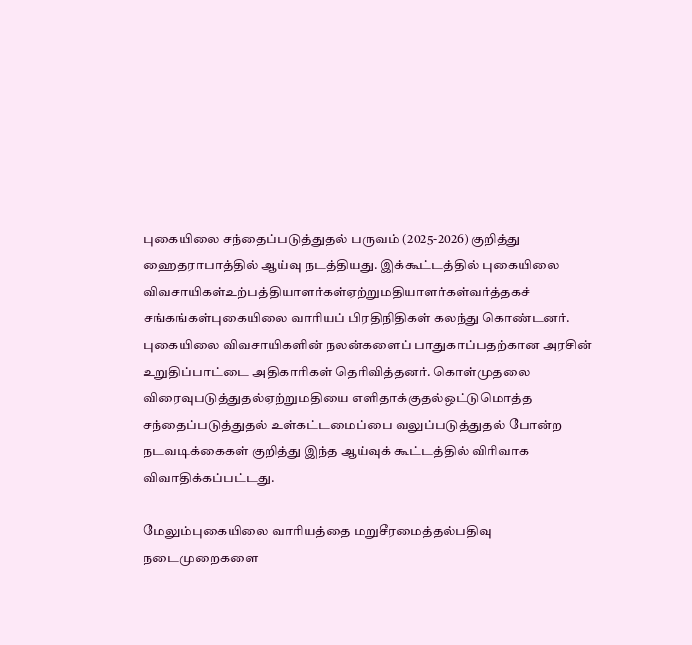புகையிலை சந்தைப்படுத்துதல் பருவம் (2025-2026) குறித்து ஹைதராபாத்தில் ஆய்வு நடத்தியது. இக்கூட்டத்தில் புகையிலை விவசாயிகள்உற்பத்தியாளர்கள்ஏற்றுமதியாளர்கள்வர்த்தகச் சங்கங்கள்புகையிலை வாரியப் பிரதிநிதிகள் கலந்து கொண்டனர். புகையிலை விவசாயிகளின் நலன்களைப் பாதுகாப்பதற்கான அரசின் உறுதிப்பாட்டை அதிகாரிகள் தெரிவித்தனர். கொள்முதலை விரைவுபடுத்துதல்ஏற்றுமதியை எளிதாக்குதல்ஒட்டுமொத்த சந்தைப்படுத்துதல் உள்கட்டமைப்பை வலுப்படுத்துதல் போன்ற நடவடிக்கைகள் குறித்து இந்த ஆய்வுக் கூட்டத்தில் விரிவாக விவாதிக்கப்பட்டது.

மேலும்புகையிலை வாரியத்தை மறுசீரமைத்தல்பதிவு நடைமுறைகளை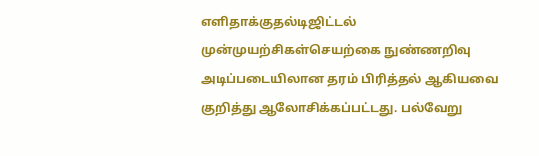எளிதாக்குதல்டிஜிட்டல் முன்முயற்சிகள்செயற்கை நுண்ணறிவு அடிப்படையிலான தரம் பிரித்தல் ஆகியவை குறித்து ஆலோசிக்கப்பட்டது. பல்வேறு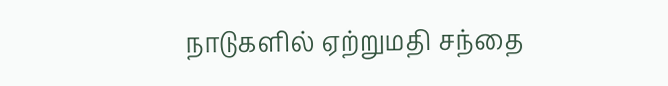நாடுகளில் ஏற்றுமதி சந்தை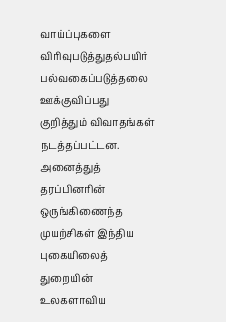வாய்ப்புகளை விரிவுபடுத்துதல்பயிர் பல்வகைப்படுத்தலை ஊக்குவிப்பது குறித்தும் விவாதங்கள் நடத்தப்பட்டன. அனைத்துத் தரப்பினரின் ஒருங்கிணைந்த முயற்சிகள் இந்திய புகையிலைத் துறையின் உலகளாவிய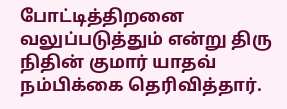போட்டித்திறனை வலுப்படுத்தும் என்று திரு நிதின் குமார் யாதவ் நம்பிக்கை தெரிவித்தார்.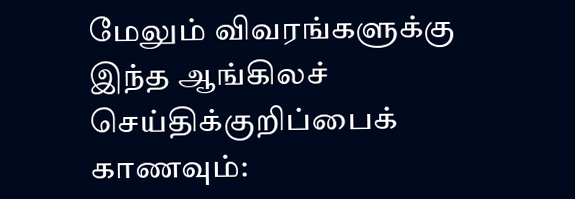மேலும் விவரங்களுக்கு இந்த ஆங்கிலச் செய்திக்குறிப்பைக் காணவும்: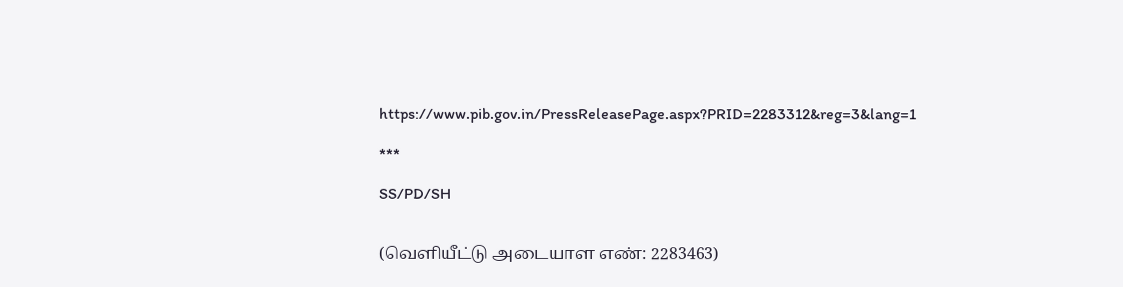https://www.pib.gov.in/PressReleasePage.aspx?PRID=2283312&reg=3&lang=1

***

SS/PD/SH


(வெளியீட்டு அடையாள எண்: 2283463)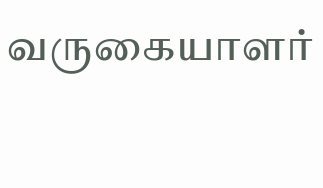வருகையாளர்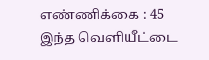எண்ணிக்கை : 45
இந்த வெளியீட்டை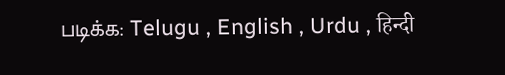படிக்க: Telugu , English , Urdu , हिन्दी